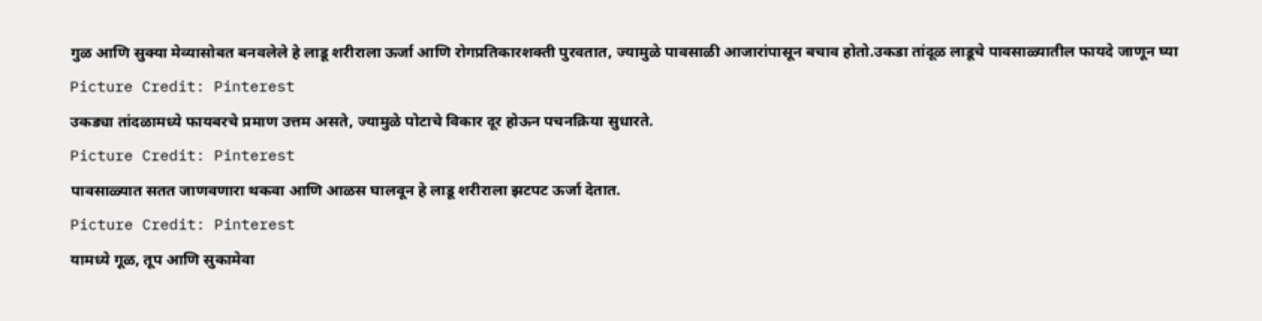गुळ आणि सुक्या मेव्यासोबत बनवलेले हे लाडू शरीराला ऊर्जा आणि रोगप्रतिकारशक्ती पुरवतात, ज्यामुळे पावसाळी आजारांपासून बचाव होतो.उकडा तांदूळ लाडूचे पावसाळ्यातील फायदे जाणून घ्या
Picture Credit: Pinterest
उकड्या तांदळामध्ये फायबरचे प्रमाण उत्तम असते, ज्यामुळे पोटाचे विकार दूर होऊन पचनक्रिया सुधारते.
Picture Credit: Pinterest
पावसाळ्यात सतत जाणवणारा थकवा आणि आळस घालवून हे लाडू शरीराला झटपट ऊर्जा देतात.
Picture Credit: Pinterest
यामध्ये गूळ, तूप आणि सुकामेवा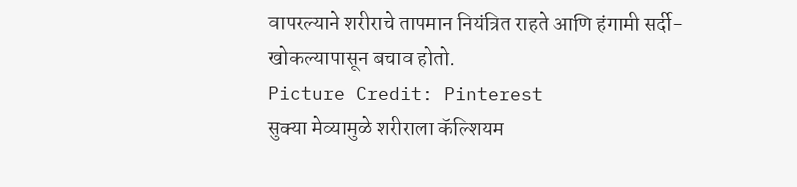वापरल्याने शरीराचे तापमान नियंत्रित राहते आणि हंगामी सर्दी-खोकल्यापासून बचाव होतो.
Picture Credit: Pinterest
सुक्या मेव्यामुळे शरीराला कॅल्शियम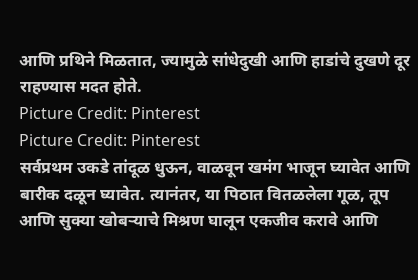आणि प्रथिने मिळतात, ज्यामुळे सांधेदुखी आणि हाडांचे दुखणे दूर राहण्यास मदत होते.
Picture Credit: Pinterest
Picture Credit: Pinterest
सर्वप्रथम उकडे तांदूळ धुऊन, वाळवून खमंग भाजून घ्यावेत आणि बारीक दळून घ्यावेत. त्यानंतर, या पिठात वितळलेला गूळ, तूप आणि सुक्या खोबऱ्याचे मिश्रण घालून एकजीव करावे आणि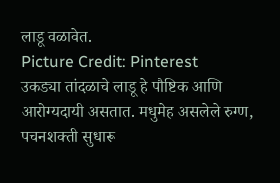लाडू वळावेत.
Picture Credit: Pinterest
उकड्या तांदळाचे लाडू हे पौष्टिक आणि आरोग्यदायी असतात. मधुमेह असलेले रुग्ण, पचनशक्ती सुधारू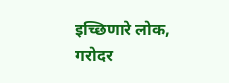इच्छिणारे लोक, गरोदर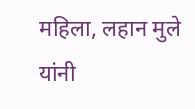महिला, लहान मुले यांनी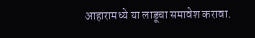आहारामध्ये या लाडूचा समावेश करावा.